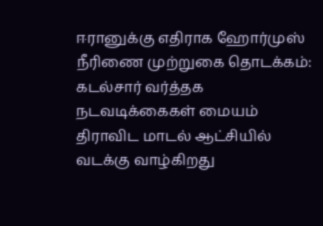ஈரானுக்கு எதிராக ஹோர்முஸ் நீரிணை முற்றுகை தொடக்கம்: கடல்சார் வர்த்தக நடவடிக்கைகள் மையம் திராவிட மாடல் ஆட்சியில் வடக்கு வாழ்கிறது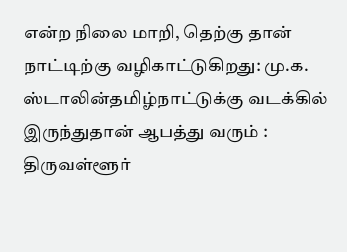என்ற நிலை மாறி, தெற்கு தான் நாட்டிற்கு வழிகாட்டுகிறது: மு.க. ஸ்டாலின்தமிழ்நாட்டுக்கு வடக்கில் இருந்துதான் ஆபத்து வரும் : திருவள்ளூர்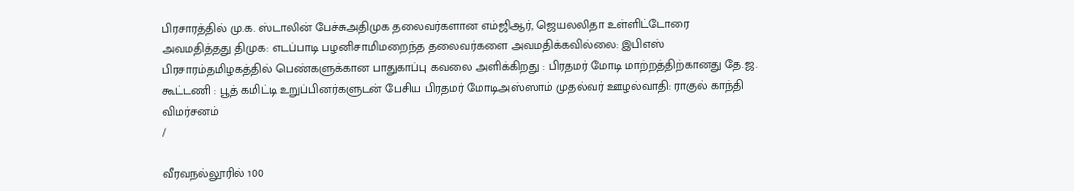பிரசாரத்தில் மு.க. ஸ்டாலின் பேச்சுஅதிமுக தலைவர்களான எம்ஜிஆர், ஜெயலலிதா உள்ளிட்டோரை அவமதித்தது திமுக: எடப்பாடி பழனிசாமிமறைந்த தலைவர்களை அவமதிக்கவில்லை: இபிஎஸ் பிரசாரம்தமிழகத்தில் பெண்களுக்கான பாதுகாப்பு கவலை அளிக்கிறது : பிரதமர் மோடி மாற்றத்திற்கானது தே.ஜ. கூட்டணி : பூத் கமிட்டி உறுப்பினர்களுடன் பேசிய பிரதமர் மோடிஅஸ்ஸாம் முதல்வர் ஊழல்வாதி: ராகுல் காந்தி விமர்சனம்
/

வீரவநல்லூரில் 100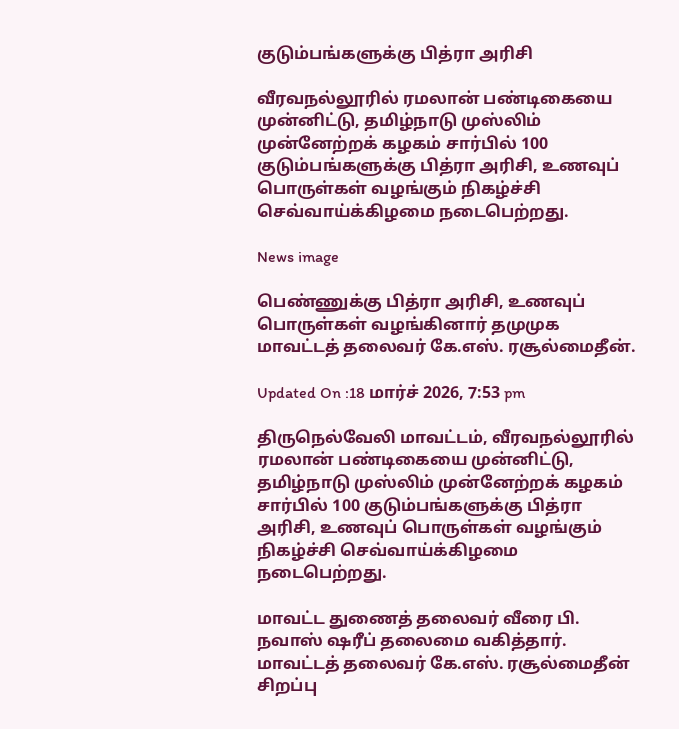குடும்பங்களுக்கு பித்ரா அரிசி

வீரவநல்லூரில் ரமலான் பண்டிகையை முன்னிட்டு, தமிழ்நாடு முஸ்லிம் முன்னேற்றக் கழகம் சார்பில் 100 குடும்பங்களுக்கு பித்ரா அரிசி, உணவுப் பொருள்கள் வழங்கும் நிகழ்ச்சி செவ்வாய்க்கிழமை நடைபெற்றது.

News image

பெண்ணுக்கு பித்ரா அரிசி, உணவுப் பொருள்கள் வழங்கினார் தமுமுக மாவட்டத் தலைவர் கே.எஸ். ரசூல்மைதீன்.

Updated On :18 மார்ச் 2026, 7:53 pm

திருநெல்வேலி மாவட்டம், வீரவநல்லூரில் ரமலான் பண்டிகையை முன்னிட்டு, தமிழ்நாடு முஸ்லிம் முன்னேற்றக் கழகம் சார்பில் 100 குடும்பங்களுக்கு பித்ரா அரிசி, உணவுப் பொருள்கள் வழங்கும் நிகழ்ச்சி செவ்வாய்க்கிழமை நடைபெற்றது.

மாவட்ட துணைத் தலைவர் வீரை பி. நவாஸ் ஷரீப் தலைமை வகித்தார். மாவட்டத் தலைவர் கே.எஸ். ரசூல்மைதீன் சிறப்பு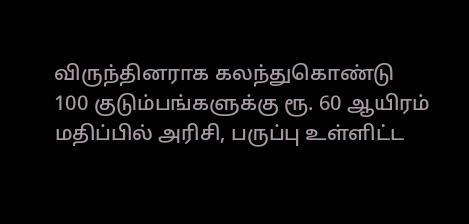விருந்தினராக கலந்துகொண்டு 100 குடும்பங்களுக்கு ரூ. 60 ஆயிரம் மதிப்பில் அரிசி, பருப்பு உள்ளிட்ட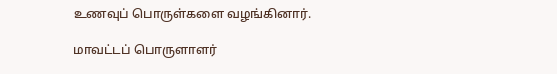உணவுப் பொருள்களை வழங்கினார்.

மாவட்டப் பொருளாளர்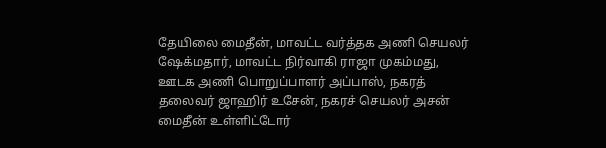தேயிலை மைதீன், மாவட்ட வர்த்தக அணி செயலர் ஷேக்மதார், மாவட்ட நிர்வாகி ராஜா முகம்மது, ஊடக அணி பொறுப்பாளர் அப்பாஸ், நகரத் தலைவர் ஜாஹிர் உசேன், நகரச் செயலர் அசன் மைதீன் உள்ளிட்டோர்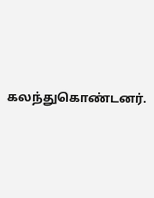கலந்துகொண்டனர்.